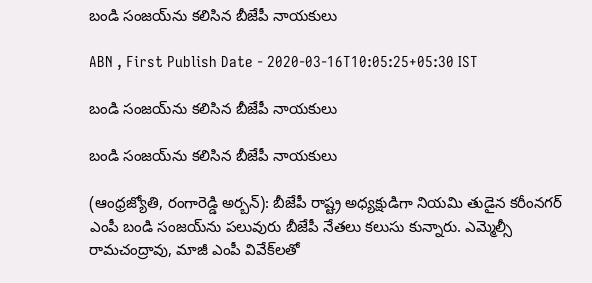బండి సంజయ్‌ను కలిసిన బీజేపీ నాయకులు

ABN , First Publish Date - 2020-03-16T10:05:25+05:30 IST

బండి సంజయ్‌ను కలిసిన బీజేపీ నాయకులు

బండి సంజయ్‌ను కలిసిన బీజేపీ నాయకులు

(ఆంధ్రజ్యోతి, రంగారెడ్డి అర్బన్‌): బీజేపీ రాష్ట్ర అధ్యక్షుడిగా నియమి తుడైన కరీంనగర్‌ ఎంపీ బండి సంజయ్‌ను పలువురు బీజేపీ నేతలు కలుసు కున్నారు. ఎమ్మెల్సీ రామచంద్రావు, మాజీ ఎంపీ వివేక్‌లతో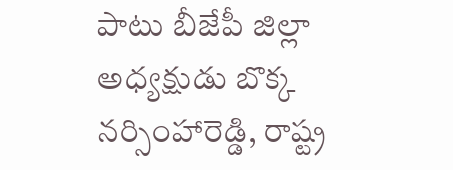పాటు బీజేపీ జిల్లా అధ్యక్షుడు బొక్క నర్సింహారెడ్డి, రాష్ట్ర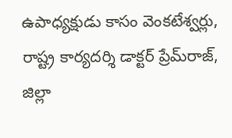ఉపాధ్యక్షుడు కాసం వెంకటేశ్వర్లు, రాష్ట్ర కార్యదర్శి డాక్టర్‌ ప్రేమ్‌రాజ్‌, జిల్లా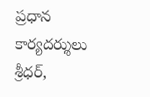ప్రధాన కార్యదర్శులు శ్రీధర్‌,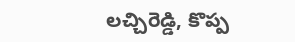లచ్చిరెడ్డి, కొప్ప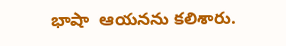భాషా  ఆయనను కలిశారు.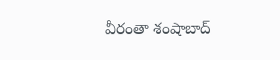వీరంతా శంషాబాద్‌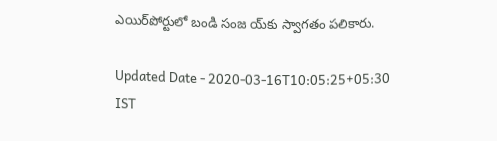ఎయిర్‌పోర్టులో బండి సంజ య్‌కు స్వాగతం పలికారు.

Updated Date - 2020-03-16T10:05:25+05:30 IST